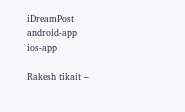iDreamPost
android-app
ios-app

Rakesh tikait –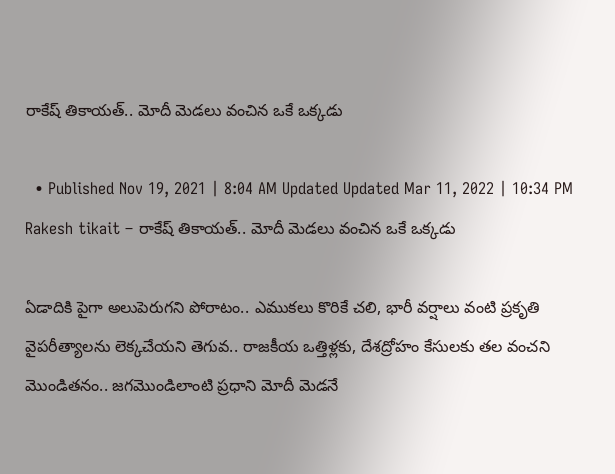రాకేష్ తికాయత్.. మోదీ మెడలు వంచిన ఒకే ఒక్కడు

  • Published Nov 19, 2021 | 8:04 AM Updated Updated Mar 11, 2022 | 10:34 PM
Rakesh tikait – రాకేష్ తికాయత్.. మోదీ మెడలు వంచిన ఒకే ఒక్కడు

ఏడాదికి పైగా అలుపెరుగని పోరాటం.. ఎముకలు కొరికే చలి, భారీ వర్షాలు వంటి ప్రకృతి వైపరీత్యాలను లెక్కచేయని తెగువ.. రాజకీయ ఒత్తిళ్లకు, దేశద్రోహం కేసులకు తల వంచని మొండితనం.. జగమొండిలాంటి ప్రధాని మోదీ మెడనే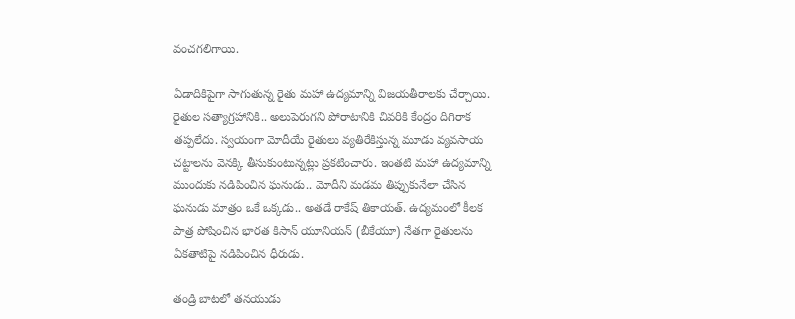వంచగలిగాయి.

ఏడాదికిపైగా సాగుతున్న రైతు మహా ఉద్యమాన్ని విజయతీరాలకు చేర్చాయి. రైతుల సత్యాగ్రహానికి.. అలుపెరుగని పోరాటానికి చివరికి కేంద్రం దిగిరాక తప్పలేదు. స్వయంగా మోదీయే రైతులు వ్యతిరేకిస్తున్న మూడు వ్యవసాయ చట్టాలను వెనక్కి తీసుకుంటున్నట్లు ప్రకటించారు. ఇంతటి మహా ఉద్యమాన్ని ముందుకు నడిపించిన ఘనుడు.. మోదీని మడమ తిప్పుకునేలా చేసిన ఘనుడు మాత్రం ఒకే ఒక్కడు.. అతడే రాకేష్ తికాయత్. ఉద్యమంలో కీలక పాత్ర పోషించిన భారత కిసాన్ యూనియన్ (బీకేయూ) నేతగా రైతులను ఏకతాటిపై నడిపించిన ధీరుడు.

తండ్రి బాటలో తనయుడు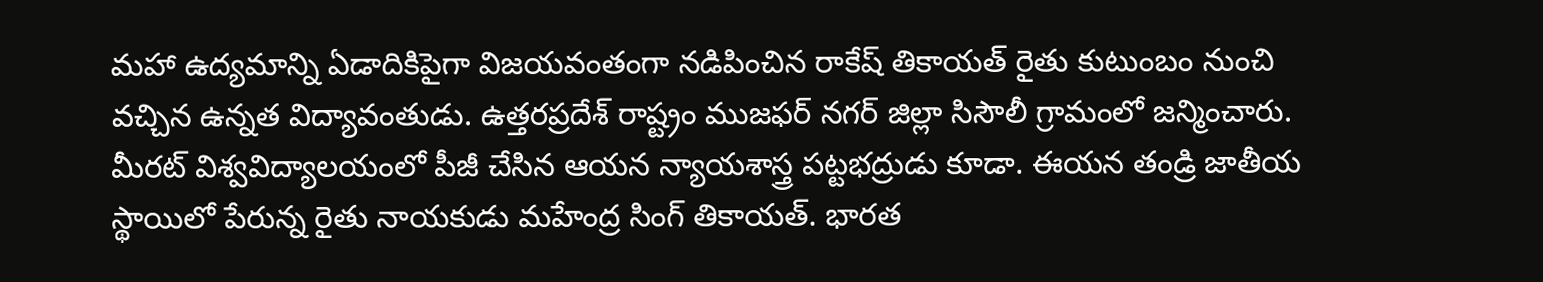మహా ఉద్యమాన్ని ఏడాదికిపైగా విజయవంతంగా నడిపించిన రాకేష్ తికాయత్ రైతు కుటుంబం నుంచి వచ్చిన ఉన్నత విద్యావంతుడు. ఉత్తరప్రదేశ్ రాష్ట్రం ముజఫర్ నగర్ జిల్లా సిసౌలీ గ్రామంలో జన్మించారు. మీరట్ విశ్వవిద్యాలయంలో పీజీ చేసిన ఆయన న్యాయశాస్త్ర పట్టభద్రుడు కూడా. ఈయన తండ్రి జాతీయ స్థాయిలో పేరున్న రైతు నాయకుడు మహేంద్ర సింగ్ తికాయత్. భారత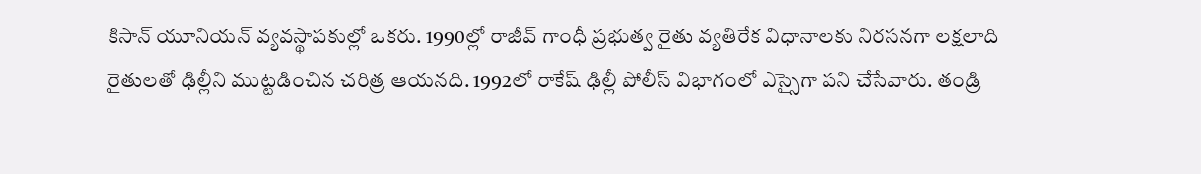కిసాన్ యూనియన్ వ్యవస్థాపకుల్లో ఒకరు. 1990ల్లో రాజీవ్ గాంధీ ప్రభుత్వ రైతు వ్యతిరేక విధానాలకు నిరసనగా లక్షలాది రైతులతో ఢిల్లీని ముట్టడించిన చరిత్ర ఆయనది. 1992లో రాకేష్ ఢిల్లీ పోలీస్ విభాగంలో ఎస్సైగా పని చేసేవారు. తండ్రి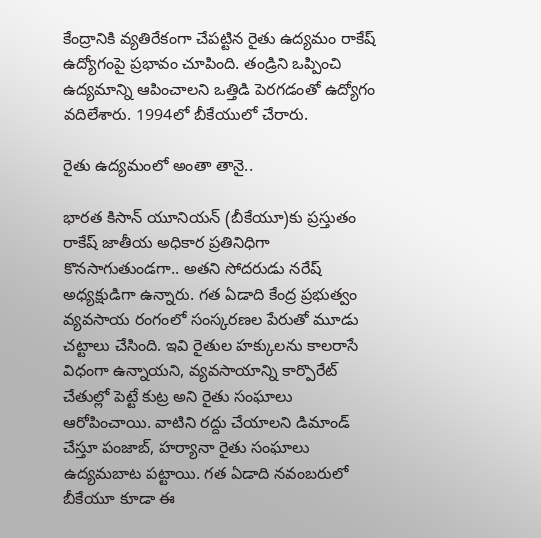కేంద్రానికి వ్యతిరేకంగా చేపట్టిన రైతు ఉద్యమం రాకేష్ ఉద్యోగంపై ప్రభావం చూపింది. తండ్రిని ఒప్పించి ఉద్యమాన్ని ఆపించాలని ఒత్తిడి పెరగడంతో ఉద్యోగం వదిలేశారు. 1994లో బీకేయులో చేరారు.

రైతు ఉద్యమంలో అంతా తానై..

భారత కిసాన్ యూనియన్ (బీకేయూ)కు ప్రస్తుతం రాకేష్ జాతీయ అధికార ప్రతినిధిగా కొనసాగుతుండగా.. అతని సోదరుడు నరేష్ అధ్యక్షుడిగా ఉన్నారు. గత ఏడాది కేంద్ర ప్రభుత్వం వ్యవసాయ రంగంలో సంస్కరణల పేరుతో మూడు చట్టాలు చేసింది. ఇవి రైతుల హక్కులను కాలరాసే విధంగా ఉన్నాయని, వ్యవసాయాన్ని కార్పొరేట్ చేతుల్లో పెట్టే కుట్ర అని రైతు సంఘాలు ఆరోపించాయి. వాటిని రద్దు చేయాలని డిమాండ్ చేస్తూ పంజాబ్, హర్యానా రైతు సంఘాలు ఉద్యమబాట పట్టాయి. గత ఏడాది నవంబరులో బీకేయూ కూడా ఈ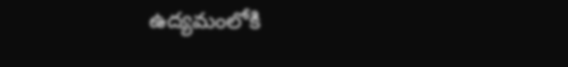ఉద్యమంలోకి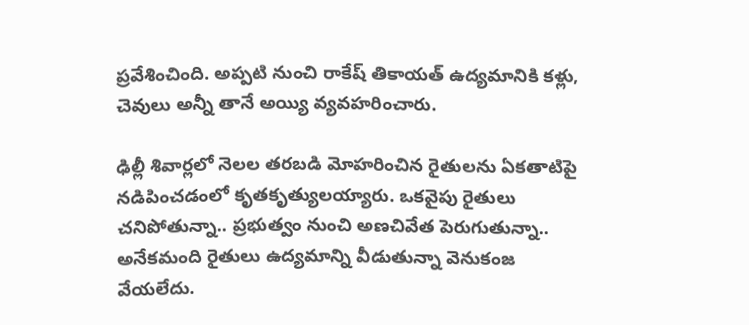ప్రవేశించింది. అప్పటి నుంచి రాకేష్ తికాయత్ ఉద్యమానికి కళ్లు, చెవులు అన్నీ తానే అయ్యి వ్యవహరించారు.

ఢిల్లీ శివార్లలో నెలల తరబడి మోహరించిన రైతులను ఏకతాటిపై నడిపించడంలో కృతకృత్యులయ్యారు. ఒకవైపు రైతులు చనిపోతున్నా.. ప్రభుత్వం నుంచి అణచివేత పెరుగుతున్నా.. అనేకమంది రైతులు ఉద్యమాన్ని వీడుతున్నా వెనుకంజ వేయలేదు.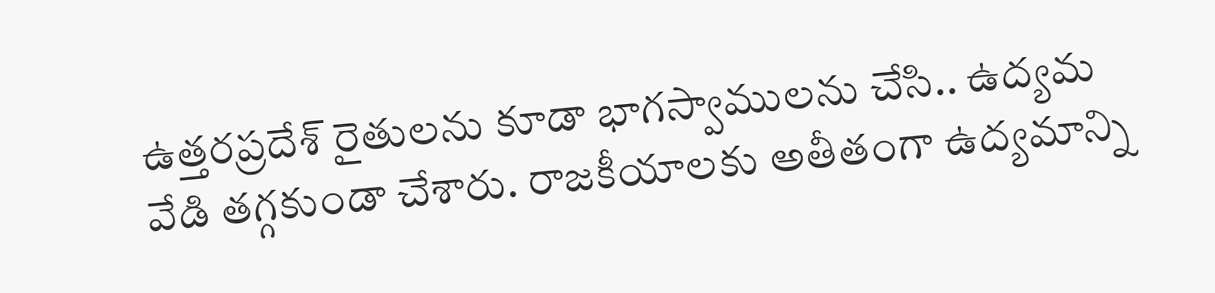ఉత్తరప్రదేశ్ రైతులను కూడా భాగస్వాములను చేసి.. ఉద్యమ వేడి తగ్గకుండా చేశారు. రాజకీయాలకు అతీతంగా ఉద్యమాన్ని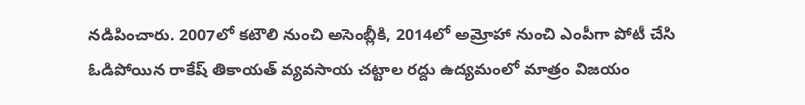నడిపించారు. 2007లో కటౌలి నుంచి అసెంబ్లీకి, 2014లో అమ్రోహా నుంచి ఎంపీగా పోటీ చేసి ఓడిపోయిన రాకేష్ తికాయత్ వ్యవసాయ చట్టాల రద్దు ఉద్యమంలో మాత్రం విజయం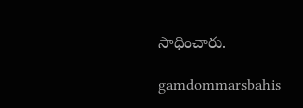సాధించారు.

gamdommarsbahis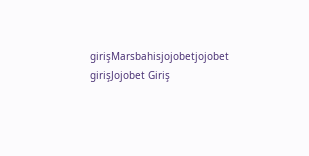girişMarsbahisjojobetjojobet girişJojobet Giriş